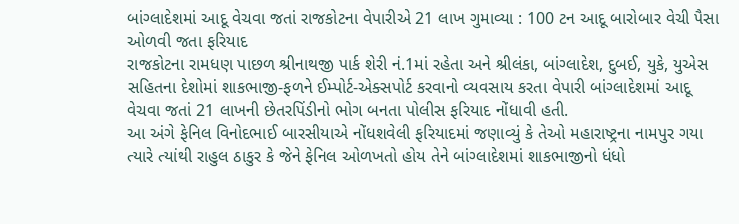બાંગ્લાદેશમાં આદૂ વેચવા જતાં રાજકોટના વેપારીએ 21 લાખ ગુમાવ્યા : 100 ટન આદૂ બારોબાર વેચી પૈસા ઓળવી જતા ફરિયાદ
રાજકોટના રામધણ પાછળ શ્રીનાથજી પાર્ક શેરી નં.1માં રહેતા અને શ્રીલંકા, બાંગ્લાદેશ, દુબઈ, યુકે, યુએસ સહિતના દેશોમાં શાકભાજી-ફળને ઈમ્પોર્ટ-એક્સપોર્ટ કરવાનો વ્યવસાય કરતા વેપારી બાંગ્લાદેશમાં આદૂ વેચવા જતાં 21 લાખની છેતરપિંડીનો ભોગ બનતા પોલીસ ફરિયાદ નોંધાવી હતી.
આ અંગે ફેનિલ વિનોદભાઈ બારસીયાએ નોંધશવેલી ફરિયાદમાં જણાવ્યું કે તેઓ મહારાષ્ટ્રના નામપુર ગયા ત્યારે ત્યાંથી રાહુલ ઠાકુર કે જેને ફેનિલ ઓળખતો હોય તેને બાંગ્લાદેશમાં શાકભાજીનો ધંધો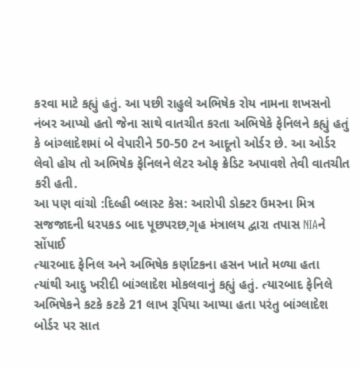કરવા માટે કહ્યું હતું. આ પછી રાહુલે અભિષેક રોય નામના શખસનો નંબર આપ્યો હતો જેના સાથે વાતચીત કરતા અભિષેકે ફેનિલને કહ્યું હતું કે બાંગ્લાદેશમાં બે વેપારીને 50-50 ટન આદૂનો ઓર્ડર છે. આ ઓર્ડર લેવો હોય તો અભિષેક ફેનિલને લેટર ઓફ ક્રેડિટ અપાવશે તેવી વાતચીત કરી હતી.
આ પણ વાંચો :દિલ્હી બ્લાસ્ટ કેસ: આરોપી ડોક્ટર ઉમરના મિત્ર સજજાદની ધરપકડ બાદ પૂછપરછ,ગૃહ મંત્રાલય દ્વારા તપાસ NIAને સોંપાઈ
ત્યારબાદ ફેનિલ અને અભિષેક કર્ણાટકના હસન ખાતે મળ્યા હતા ત્યાંથી આદુ ખરીદી બાંગ્લાદેશ મોકલવાનું કહ્યું હતું. ત્યારબાદ ફેનિલે અભિષેકને કટકે કટકે 21 લાખ રૂપિયા આપ્યા હતા પરંતુ બાંગ્લાદેશ બોર્ડર પર સાત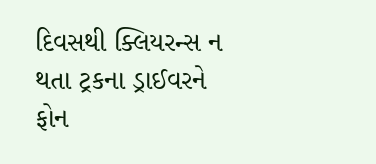દિવસથી ક્લિયરન્સ ન થતા ટ્રકના ડ્રાઈવરને ફોન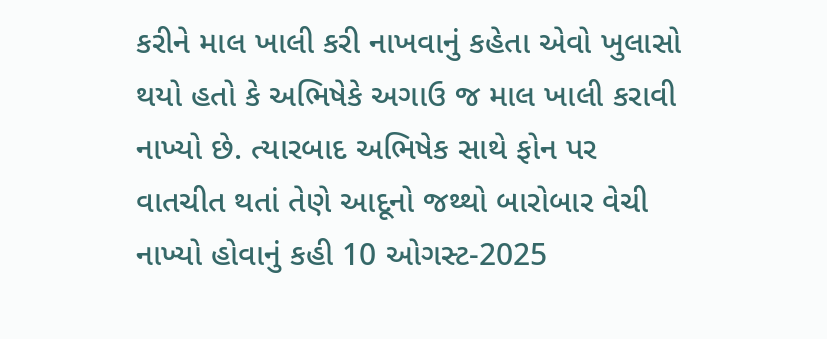કરીને માલ ખાલી કરી નાખવાનું કહેતા એવો ખુલાસો થયો હતો કે અભિષેકે અગાઉ જ માલ ખાલી કરાવી નાખ્યો છે. ત્યારબાદ અભિષેક સાથે ફોન પર વાતચીત થતાં તેણે આદૂનો જથ્થો બારોબાર વેચી નાખ્યો હોવાનું કહી 10 ઓગસ્ટ-2025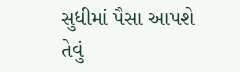સુધીમાં પૈસા આપશે તેવું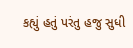કહ્યું હતું પરંતુ હજુ સુધી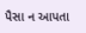પૈસા ન આપતા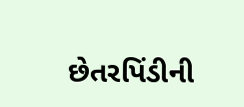છેતરપિંડીની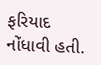ફરિયાદ નોંધાવી હતી.